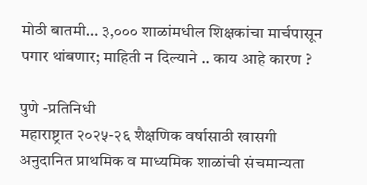मोठी बातमी… ३,००० शाळांमधील शिक्षकांचा मार्चपासून पगार थांबणार; माहिती न दिल्याने .. काय आहे कारण ?

पुणे -प्रतिनिधी
महाराष्ट्रात २०२५-२६ शैक्षणिक वर्षासाठी खासगी अनुदानित प्राथमिक व माध्यमिक शाळांची संचमान्यता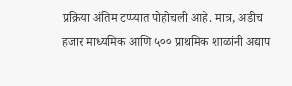प्रक्रिया अंतिम टप्प्यात पोहोचली आहे. मात्र, अडीच हजार माध्यमिक आणि ५०० प्राथमिक शाळांनी अद्याप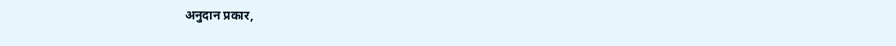अनुदान प्रकार,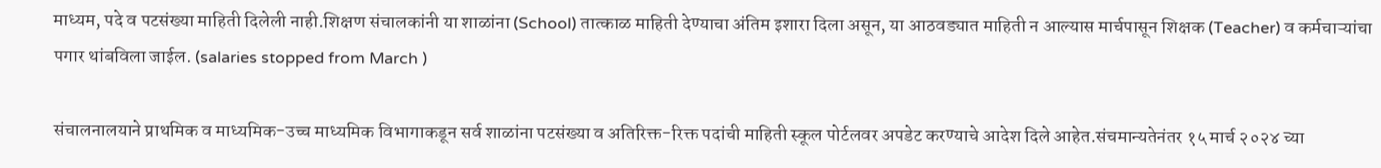माध्यम, पदे व पटसंख्या माहिती दिलेली नाही.शिक्षण संचालकांनी या शाळांना (School) तात्काळ माहिती देण्याचा अंतिम इशारा दिला असून, या आठवड्यात माहिती न आल्यास मार्चपासून शिक्षक (Teacher) व कर्मचाऱ्यांचा पगार थांबविला जाईल. (salaries stopped from March )

संचालनालयाने प्राथमिक व माध्यमिक-उच्च माध्यमिक विभागाकडून सर्व शाळांना पटसंख्या व अतिरिक्त-रिक्त पदांची माहिती स्कूल पोर्टलवर अपडेट करण्याचे आदेश दिले आहेत.संचमान्यतेनंतर १५ मार्च २०२४ च्या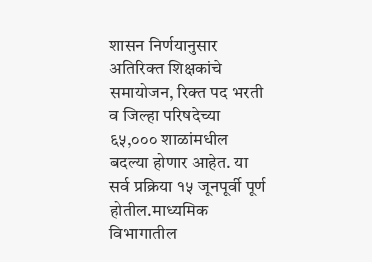शासन निर्णयानुसार अतिरिक्त शिक्षकांचे समायोजन, रिक्त पद भरती व जिल्हा परिषदेच्या ६५,००० शाळांमधील बदल्या होणार आहेत. या सर्व प्रक्रिया १५ जूनपूर्वी पूर्ण होतील.माध्यमिक विभागातील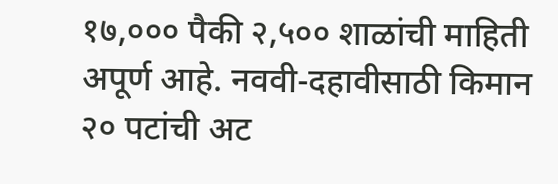१७,००० पैकी २,५०० शाळांची माहिती अपूर्ण आहे. नववी-दहावीसाठी किमान २० पटांची अट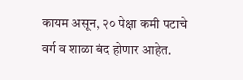कायम असून, २० पेक्षा कमी पटाचे वर्ग व शाळा बंद होणार आहेत.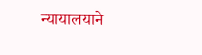न्यायालयाने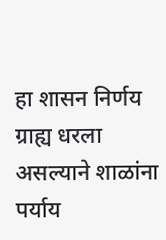हा शासन निर्णय ग्राह्य धरला असल्याने शाळांना पर्याय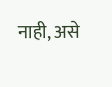नाही, असे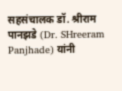सहसंचालक डॉ. श्रीराम पानझडे (Dr. SHreeram Panjhade) यांनी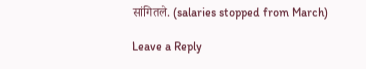सांगितले. (salaries stopped from March)

Leave a Reply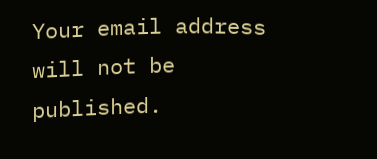Your email address will not be published.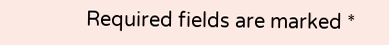Required fields are marked *